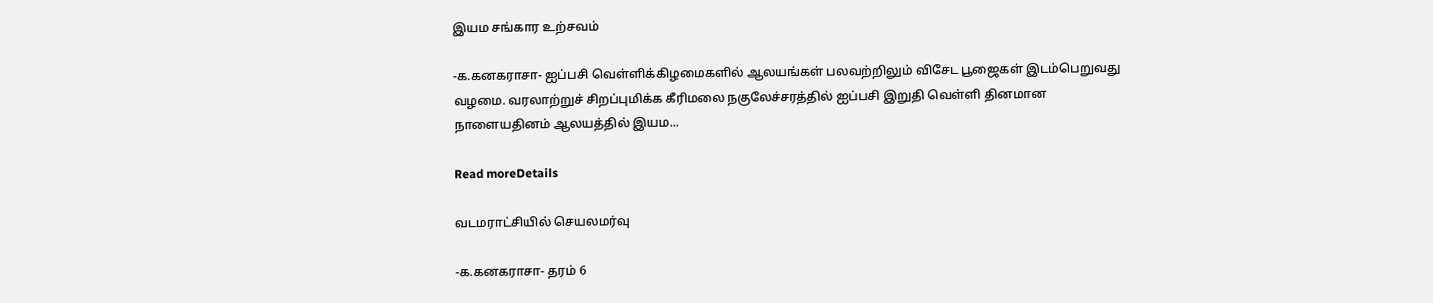இயம சங்கார உற்சவம்

-க.கனகராசா- ஐப்பசி வெள்ளிக்கிழமைகளில் ஆலயங்கள் பலவற்றிலும் விசேட பூஜைகள் இடம்பெறுவது வழமை. வரலாற்றுச் சிறப்புமிக்க கீரிமலை நகுலேச்சரத்தில் ஐப்பசி இறுதி வெள்ளி தினமான நாளையதினம் ஆலயத்தில் இயம...

Read moreDetails

வடமராட்சியில் செயலமர்வு

-க.கனகராசா- தரம் 6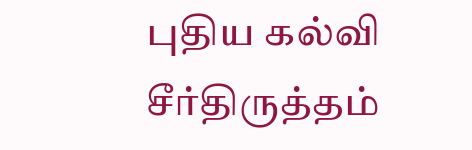புதிய கல்வி சீர்திருத்தம்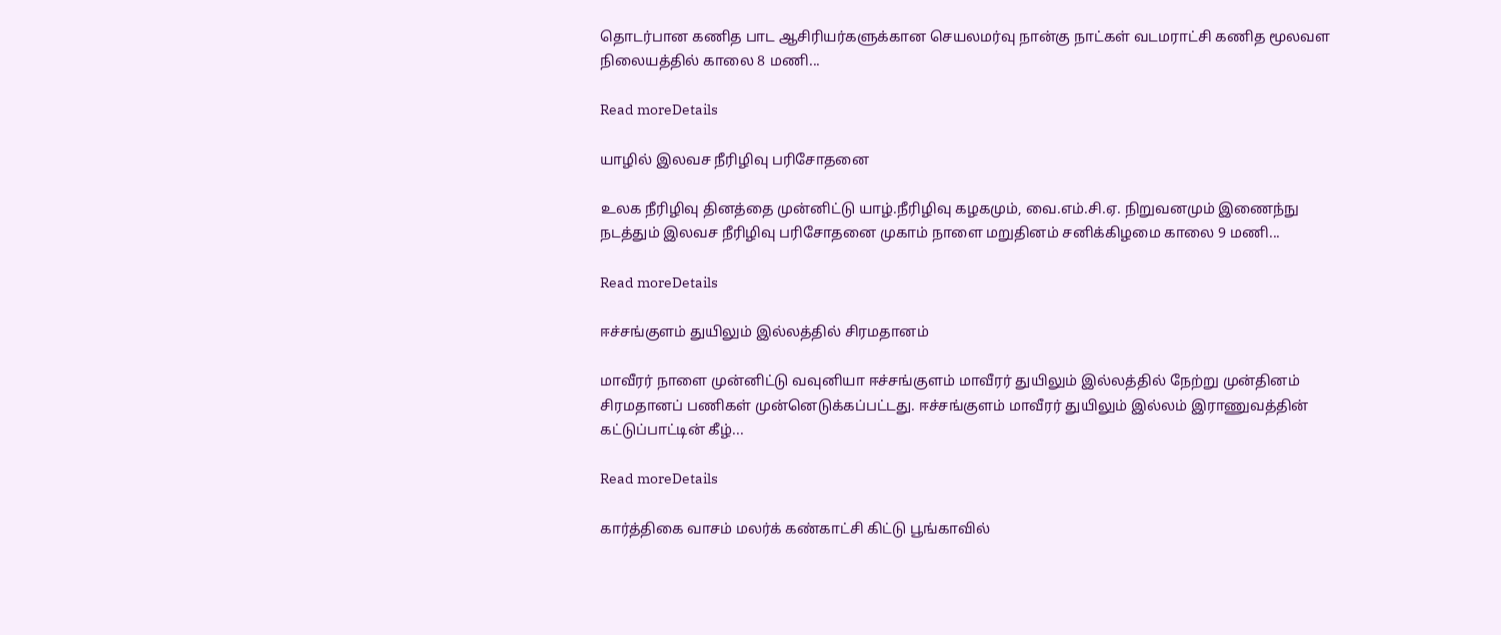தொடர்பான கணித பாட ஆசிரியர்களுக்கான செயலமர்வு நான்கு நாட்கள் வடமராட்சி கணித மூலவள நிலையத்தில் காலை 8 மணி...

Read moreDetails

யாழில் இலவச நீரிழிவு பரிசோதனை

உலக நீரிழிவு தினத்தை முன்னிட்டு யாழ்.நீரிழிவு கழகமும், வை.எம்.சி.ஏ. நிறுவனமும் இணைந்நு நடத்தும் இலவச நீரிழிவு பரிசோதனை முகாம் நாளை மறுதினம் சனிக்கிழமை காலை 9 மணி...

Read moreDetails

ஈச்சங்குளம் துயிலும் இல்லத்தில் சிரமதானம்

மாவீரர் நாளை முன்னிட்டு வவுனியா ஈச்சங்குளம் மாவீரர் துயிலும் இல்லத்தில் நேற்று முன்தினம் சிரமதானப் பணிகள் முன்னெடுக்கப்பட்டது. ஈச்சங்குளம் மாவீரர் துயிலும் இல்லம் இராணுவத்தின் கட்டுப்பாட்டின் கீழ்...

Read moreDetails

கார்த்திகை வாசம் மலர்க் கண்காட்சி கிட்டு பூங்காவில்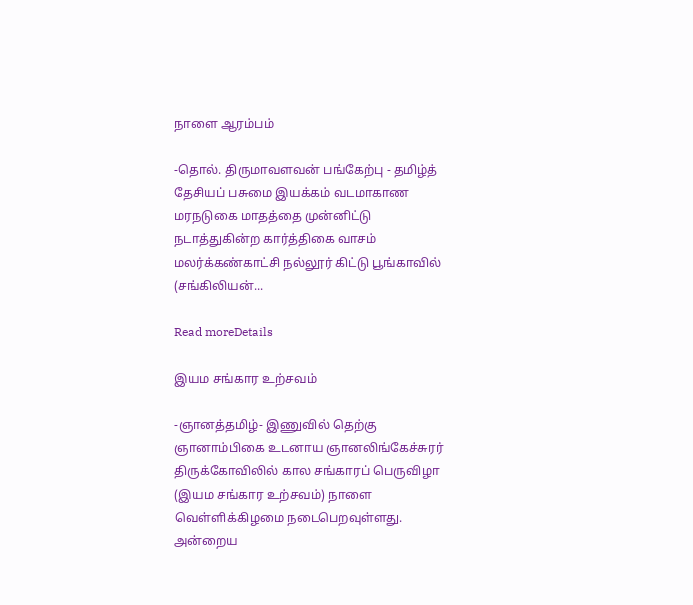நாளை ஆரம்பம்

-தொல். திருமாவளவன் பங்கேற்பு - தமிழ்த் தேசியப் பசுமை இயக்கம் வடமாகாண மரநடுகை மாதத்தை முன்னிட்டு நடாத்துகின்ற கார்த்திகை வாசம் மலர்க்கண்காட்சி நல்லூர் கிட்டு பூங்காவில் (சங்கிலியன்...

Read moreDetails

இயம சங்கார உற்சவம்

-ஞானத்தமிழ்- இணுவில் தெற்கு ஞானாம்பிகை உடனாய ஞானலிங்கேச்சுரர் திருக்கோவிலில் கால சங்காரப் பெருவிழா (இயம சங்கார உற்சவம்) நாளை வெள்ளிக்கிழமை நடைபெறவுள்ளது. அன்றைய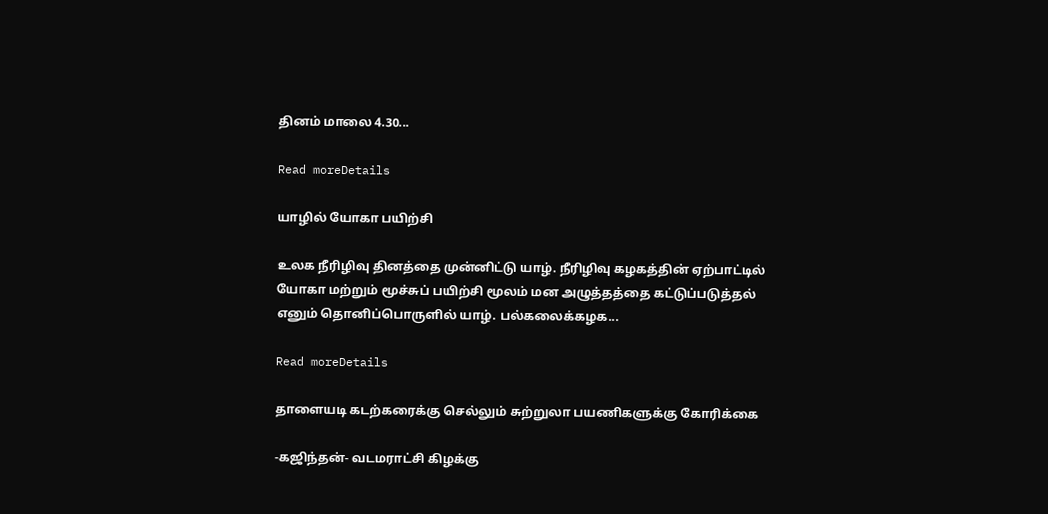தினம் மாலை 4.30...

Read moreDetails

யாழில் யோகா பயிற்சி

உலக நீரிழிவு தினத்தை முன்னிட்டு யாழ். நீரிழிவு கழகத்தின் ஏற்பாட்டில் யோகா மற்றும் மூச்சுப் பயிற்சி மூலம் மன அழுத்தத்தை கட்டுப்படுத்தல் எனும் தொனிப்பொருளில் யாழ். பல்கலைக்கழக...

Read moreDetails

தாளையடி கடற்கரைக்கு செல்லும் சுற்றுலா பயணிகளுக்கு கோரிக்கை

-கஜிந்தன்- வடமராட்சி கிழக்கு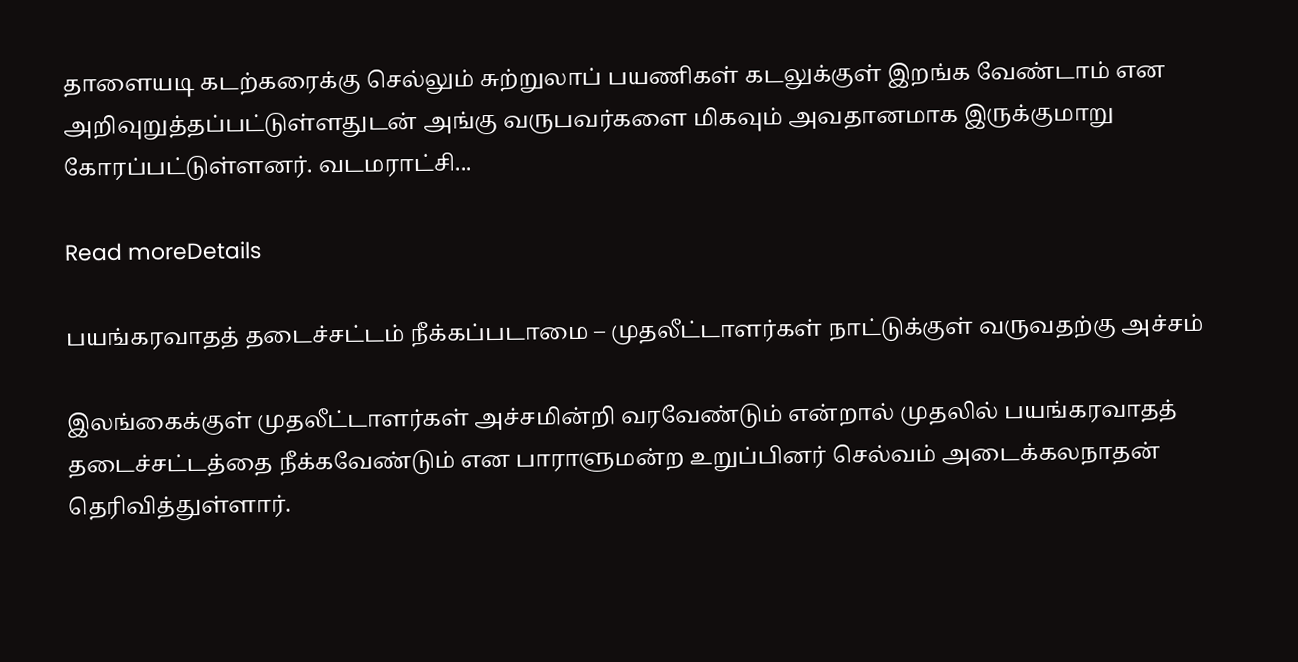தாளையடி கடற்கரைக்கு செல்லும் சுற்றுலாப் பயணிகள் கடலுக்குள் இறங்க வேண்டாம் என அறிவுறுத்தப்பட்டுள்ளதுடன் அங்கு வருபவர்களை மிகவும் அவதானமாக இருக்குமாறு கோரப்பட்டுள்ளனர். வடமராட்சி...

Read moreDetails

பயங்கரவாதத் தடைச்சட்டம் நீக்கப்படாமை – முதலீட்டாளர்கள் நாட்டுக்குள் வருவதற்கு அச்சம்

இலங்கைக்குள் முதலீட்டாளர்கள் அச்சமின்றி வரவேண்டும் என்றால் முதலில் பயங்கரவாதத் தடைச்சட்டத்தை நீக்கவேண்டும் என பாராளுமன்ற உறுப்பினர் செல்வம் அடைக்கலநாதன் தெரிவித்துள்ளார்.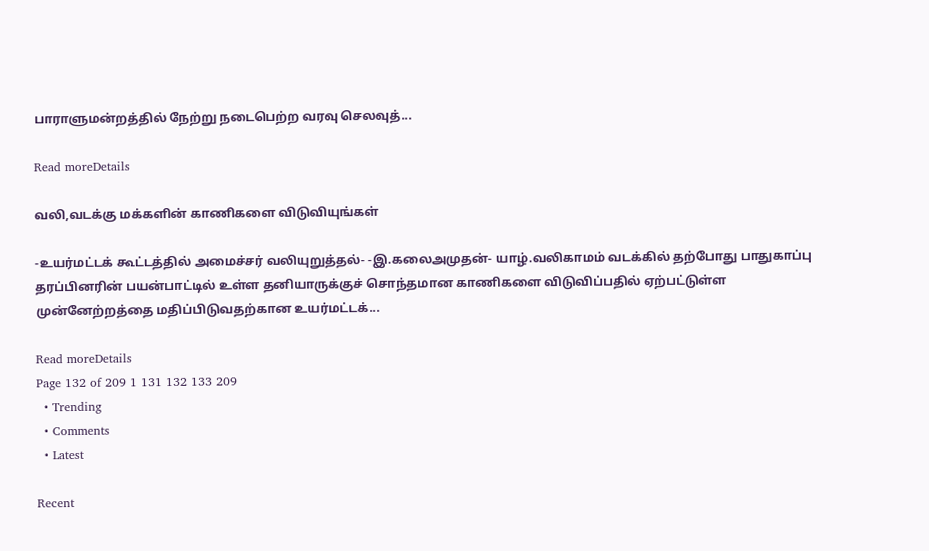பாராளுமன்றத்தில் நேற்று நடைபெற்ற வரவு செலவுத்...

Read moreDetails

வலி,வடக்கு மக்களின் காணிகளை விடுவியுங்கள்

-உயர்மட்டக் கூட்டத்தில் அமைச்சர் வலியுறுத்தல்- -இ.கலைஅமுதன்- யாழ்.வலிகாமம் வடக்கில் தற்போது பாதுகாப்பு தரப்பினரின் பயன்பாட்டில் உள்ள தனியாருக்குச் சொந்தமான காணிகளை விடுவிப்பதில் ஏற்பட்டுள்ள முன்னேற்றத்தை மதிப்பிடுவதற்கான உயர்மட்டக்...

Read moreDetails
Page 132 of 209 1 131 132 133 209
  • Trending
  • Comments
  • Latest

Recent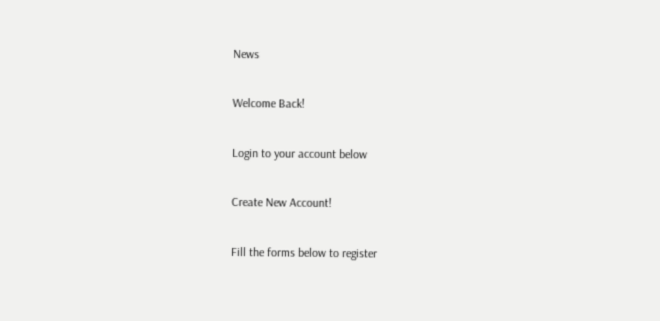News

Welcome Back!

Login to your account below

Create New Account!

Fill the forms below to register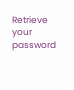Retrieve your password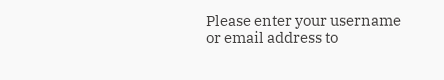Please enter your username or email address to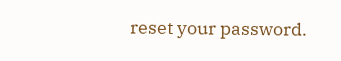reset your password.